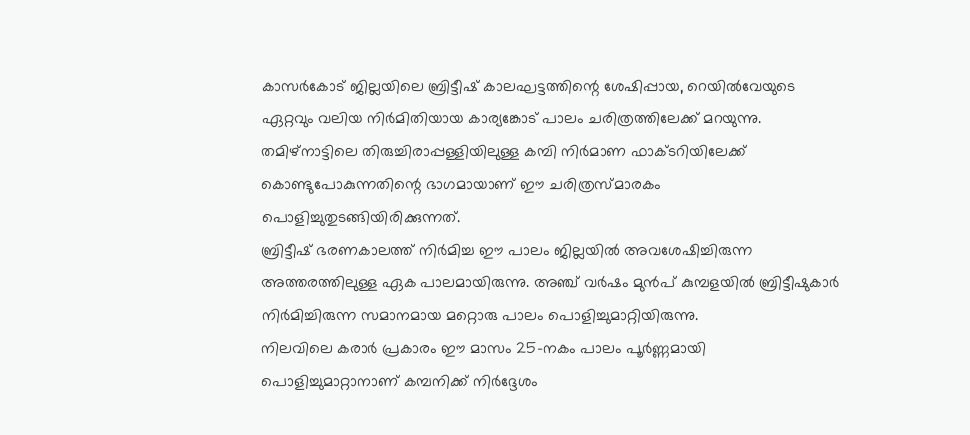കാസർകോട് ജില്ലയിലെ ബ്രിട്ടീഷ് കാലഘട്ടത്തിന്റെ ശേഷിപ്പായ, റെയിൽവേയുടെ ഏറ്റവും വലിയ നിർമിതിയായ കാര്യങ്കോട് പാലം ചരിത്രത്തിലേക്ക് മറയുന്നു. തമിഴ്നാട്ടിലെ തിരുച്ചിരാപ്പള്ളിയിലുള്ള കമ്പി നിർമാണ ഫാക്ടറിയിലേക്ക് കൊണ്ടുപോകുന്നതിന്റെ ഭാഗമായാണ് ഈ ചരിത്രസ്മാരകം പൊളിച്ചുതുടങ്ങിയിരിക്കുന്നത്.
ബ്രിട്ടീഷ് ഭരണകാലത്ത് നിർമിച്ച ഈ പാലം ജില്ലയിൽ അവശേഷിച്ചിരുന്ന അത്തരത്തിലുള്ള ഏക പാലമായിരുന്നു. അഞ്ച് വർഷം മുൻപ് കുമ്പളയിൽ ബ്രിട്ടീഷുകാർ നിർമിച്ചിരുന്ന സമാനമായ മറ്റൊരു പാലം പൊളിച്ചുമാറ്റിയിരുന്നു.
നിലവിലെ കരാർ പ്രകാരം ഈ മാസം 25-നകം പാലം പൂർണ്ണമായി പൊളിച്ചുമാറ്റാനാണ് കമ്പനിക്ക് നിർദ്ദേശം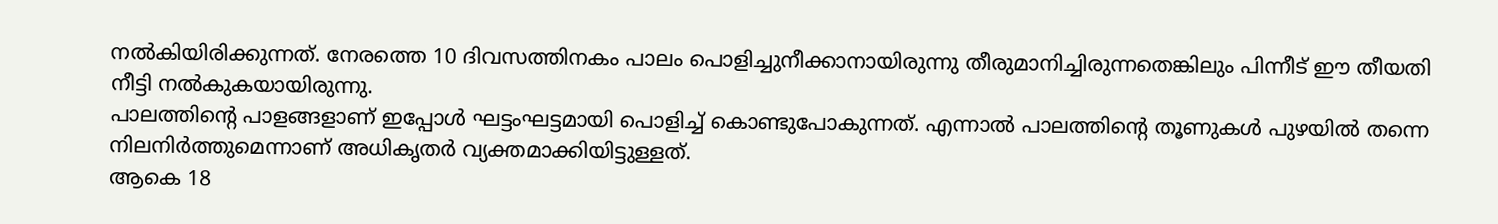നൽകിയിരിക്കുന്നത്. നേരത്തെ 10 ദിവസത്തിനകം പാലം പൊളിച്ചുനീക്കാനായിരുന്നു തീരുമാനിച്ചിരുന്നതെങ്കിലും പിന്നീട് ഈ തീയതി നീട്ടി നൽകുകയായിരുന്നു.
പാലത്തിന്റെ പാളങ്ങളാണ് ഇപ്പോൾ ഘട്ടംഘട്ടമായി പൊളിച്ച് കൊണ്ടുപോകുന്നത്. എന്നാൽ പാലത്തിന്റെ തൂണുകൾ പുഴയിൽ തന്നെ നിലനിർത്തുമെന്നാണ് അധികൃതർ വ്യക്തമാക്കിയിട്ടുള്ളത്.
ആകെ 18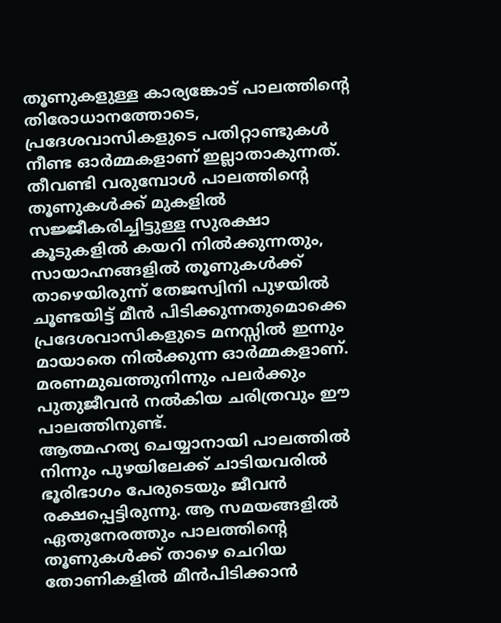തൂണുകളുള്ള കാര്യങ്കോട് പാലത്തിന്റെ തിരോധാനത്തോടെ, പ്രദേശവാസികളുടെ പതിറ്റാണ്ടുകൾ നീണ്ട ഓർമ്മകളാണ് ഇല്ലാതാകുന്നത്.
തീവണ്ടി വരുമ്പോൾ പാലത്തിന്റെ തൂണുകൾക്ക് മുകളിൽ സജ്ജീകരിച്ചിട്ടുള്ള സുരക്ഷാ കൂടുകളിൽ കയറി നിൽക്കുന്നതും, സായാഹ്നങ്ങളിൽ തൂണുകൾക്ക് താഴെയിരുന്ന് തേജസ്വിനി പുഴയിൽ ചൂണ്ടയിട്ട് മീൻ പിടിക്കുന്നതുമൊക്കെ പ്രദേശവാസികളുടെ മനസ്സിൽ ഇന്നും മായാതെ നിൽക്കുന്ന ഓർമ്മകളാണ്. മരണമുഖത്തുനിന്നും പലർക്കും പുതുജീവൻ നൽകിയ ചരിത്രവും ഈ പാലത്തിനുണ്ട്.
ആത്മഹത്യ ചെയ്യാനായി പാലത്തിൽ നിന്നും പുഴയിലേക്ക് ചാടിയവരിൽ ഭൂരിഭാഗം പേരുടെയും ജീവൻ രക്ഷപ്പെട്ടിരുന്നു. ആ സമയങ്ങളിൽ ഏതുനേരത്തും പാലത്തിന്റെ തൂണുകൾക്ക് താഴെ ചെറിയ തോണികളിൽ മീൻപിടിക്കാൻ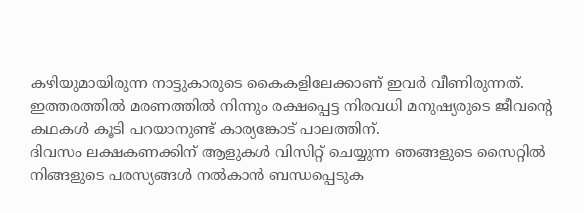കഴിയുമായിരുന്ന നാട്ടുകാരുടെ കൈകളിലേക്കാണ് ഇവർ വീണിരുന്നത്.
ഇത്തരത്തിൽ മരണത്തിൽ നിന്നും രക്ഷപ്പെട്ട നിരവധി മനുഷ്യരുടെ ജീവന്റെ കഥകൾ കൂടി പറയാനുണ്ട് കാര്യങ്കോട് പാലത്തിന്.
ദിവസം ലക്ഷകണക്കിന് ആളുകൾ വിസിറ്റ് ചെയ്യുന്ന ഞങ്ങളുടെ സൈറ്റിൽ നിങ്ങളുടെ പരസ്യങ്ങൾ നൽകാൻ ബന്ധപ്പെടുക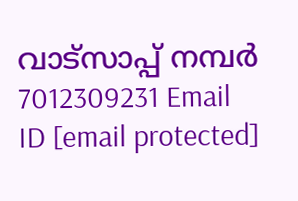വാട്സാപ്പ് നമ്പർ 7012309231 Email ID [email protected]